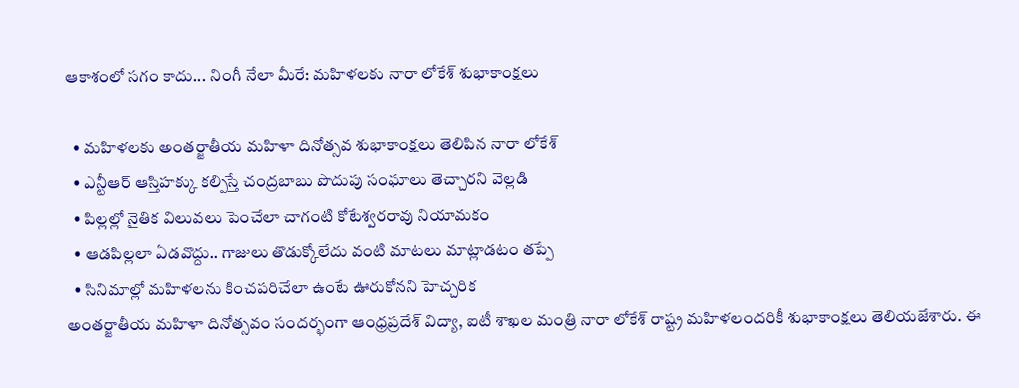ఆకాశంలో సగం కాదు... నింగీ నేలా మీరే: మహిళలకు నారా లోకేశ్ శుభాకాంక్షలు

  • మహిళలకు అంతర్జాతీయ మహిళా దినోత్సవ శుభాకాంక్షలు తెలిపిన నారా లోకేశ్
  • ఎన్టీఆర్ ఆస్తిహక్కు కల్పిస్తే చంద్రబాబు పొదుపు సంఘాలు తెచ్చారని వెల్లడి
  • పిల్లల్లో నైతిక విలువలు పెంచేలా చాగంటి కోటేశ్వరరావు నియామకం
  • ఆడపిల్లలా ఏడవొద్దు.. గాజులు తొడుక్కోలేదు వంటి మాటలు మాట్లాడటం తప్పే
  • సినిమాల్లో మహిళలను కించపరిచేలా ఉంటే ఊరుకోనని హెచ్చరిక
అంతర్జాతీయ మహిళా దినోత్సవం సందర్భంగా ఆంధ్రప్రదేశ్ విద్యా, ఐటీ శాఖల మంత్రి నారా లోకేశ్ రాష్ట్ర మహిళలందరికీ శుభాకాంక్షలు తెలియజేశారు. ఈ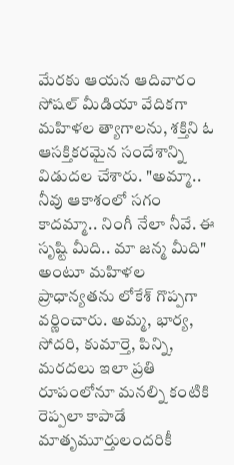మేరకు ఆయన ఆదివారం సోషల్ మీడియా వేదికగా మహిళల త్యాగాలను, శక్తిని ఓ ఆసక్తికరమైన సందేశాన్ని విడుదల చేశారు. "అమ్మా.. నీవు ఆకాశంలో సగం కాదమ్మా.. నింగీ నేలా నీవే. ఈ సృష్టి మీది.. మా జన్మ మీది" అంటూ మహిళల ప్రాధాన్యతను లోకేశ్ గొప్పగా వర్ణించారు. అమ్మ, భార్య, సోదరి, కుమార్తె, పిన్ని, మరదలు ఇలా ప్రతి రూపంలోనూ మనల్ని కంటికి రెప్పలా కాపాడే మాతృమూర్తులందరికీ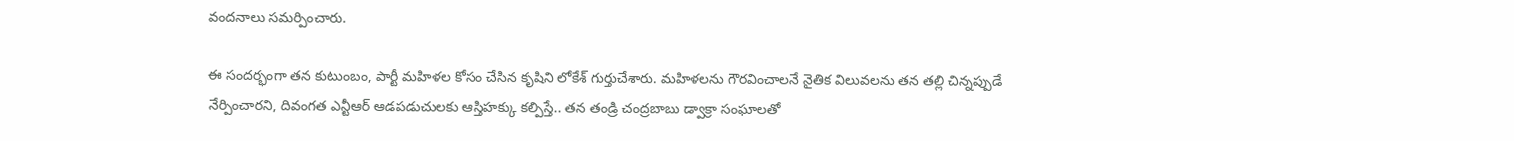వందనాలు సమర్పించారు.

ఈ సందర్భంగా తన కుటుంబం, పార్టీ మహిళల కోసం చేసిన కృషిని లోకేశ్ గుర్తుచేశారు. మహిళలను గౌరవించాలనే నైతిక విలువలను తన తల్లి చిన్నప్పుడే నేర్పించారని, దివంగత ఎన్టీఆర్ ఆడపడుచులకు ఆస్తిహక్కు కల్పిస్తే.. తన తండ్రి చంద్రబాబు డ్వాక్రా సంఘాలతో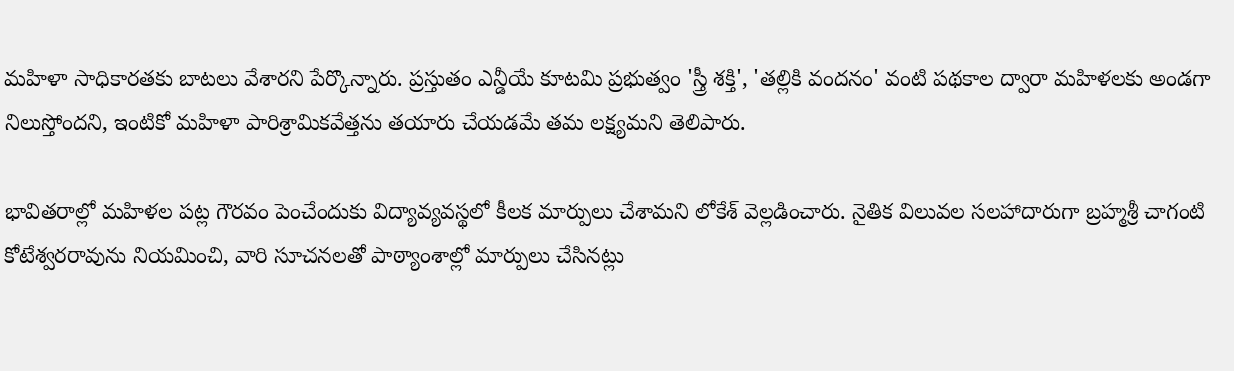మహిళా సాధికారతకు బాటలు వేశారని పేర్కొన్నారు. ప్రస్తుతం ఎన్డీయే కూటమి ప్రభుత్వం 'స్త్రీ శక్తి', 'తల్లికి వందనం' వంటి పథకాల ద్వారా మహిళలకు అండగా నిలుస్తోందని, ఇంటికో మహిళా పారిశ్రామికవేత్తను తయారు చేయడమే తమ లక్ష్యమని తెలిపారు.

భావితరాల్లో మహిళల పట్ల గౌరవం పెంచేందుకు విద్యావ్యవస్థలో కీలక మార్పులు చేశామని లోకేశ్ వెల్లడించారు. నైతిక విలువల సలహాదారుగా బ్రహ్మశ్రీ చాగంటి కోటేశ్వరరావును నియమించి, వారి సూచనలతో పాఠ్యాంశాల్లో మార్పులు చేసినట్లు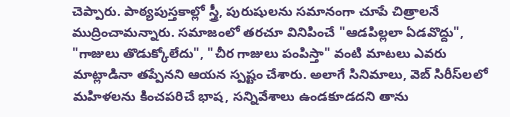చెప్పారు. పాఠ్యపుస్తకాల్లో స్త్రీ, పురుషులను సమానంగా చూపే చిత్రాలనే ముద్రించామన్నారు. సమాజంలో తరచూ వినిపించే "ఆడపిల్లలా ఏడవొద్దు", "గాజులు తొడుక్కోలేదు", "చీర గాజులు పంపిస్తా" వంటి మాటలు ఎవరు మాట్లాడినా తప్పేనని ఆయన స్పష్టం చేశారు. అలాగే సినిమాలు, వెబ్ సిరీస్‌లలో మహిళలను కించపరిచే భాష, సన్నివేశాలు ఉండకూడదని తాను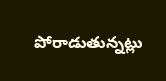పోరాడుతున్నట్లు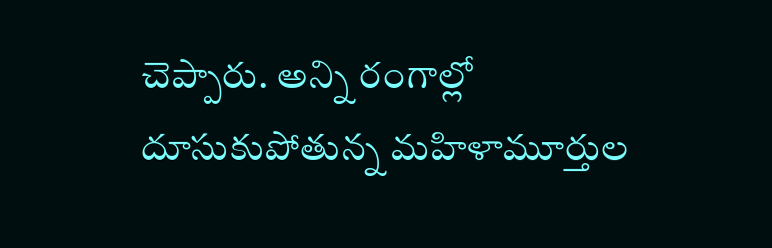చెప్పారు. అన్ని రంగాల్లో దూసుకుపోతున్న మహిళామూర్తుల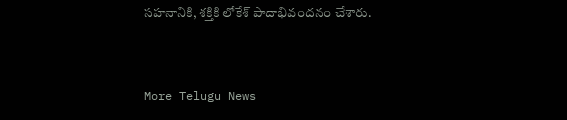సహనానికి, శక్తికి లోకేశ్ పాదాభివందనం చేశారు.


More Telugu News